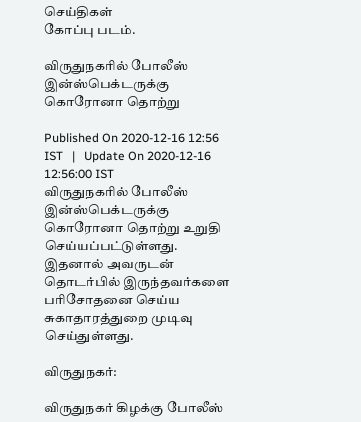செய்திகள்
கோப்பு படம்.

விருதுநகரில் போலீஸ் இன்ஸ்பெக்டருக்கு கொரோனா தொற்று

Published On 2020-12-16 12:56 IST   |   Update On 2020-12-16 12:56:00 IST
விருதுநகரில் போலீஸ் இன்ஸ்பெக்டருக்கு கொரோனா தொற்று உறுதி செய்யப்பட்டுள்ளது. இதனால் அவருடன் தொடர்பில் இருந்தவர்களை பரிசோதனை செய்ய சுகாதாரத்துறை முடிவு செய்துள்ளது.

விருதுநகர்:

விருதுநகர் கிழக்கு போலீஸ்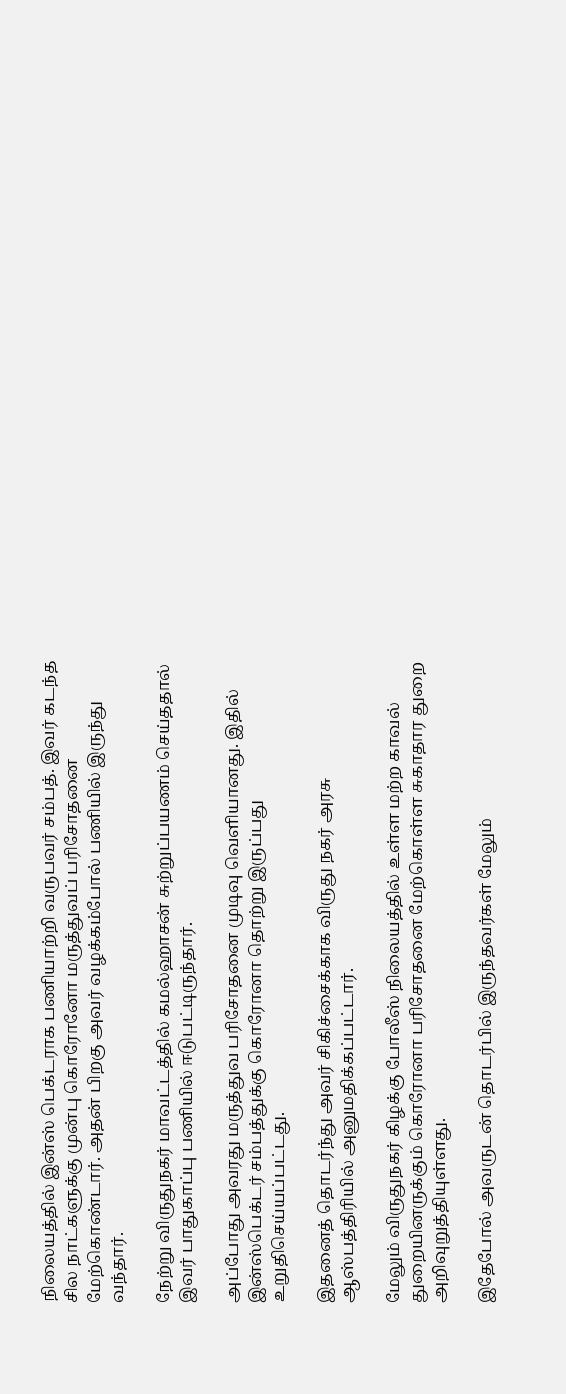நிலையத்தில் இன்ஸ் பெக்டராக பணியாற்றி வருபவர் சம்பத். இவர் கடந்த சில நாட்களுக்கு முன்பு கொரோனோ மருத்துவப் பரிசோதனை மேற்கொண்டார். அதன் பிறகு அவர் வழக்கம்போல் பணியில் இருந்து வந்தார்.

நேற்று விருதுநகர் மாவட்டத்தில் கமல்ஹாசன் சுற்றுப்பயணம் செய்ததால் இவர் பாதுகாப்பு பணியில் ஈடுபட்டிருந்தார்.

அப்போது அவரது மருத்துவ பரிசோதனை முடிவு வெளியானது. இதில் இன்ஸ்பெக்டர் சம்பத்துக்கு கொரோனா தொற்று இருப்பது உறுதிசெய்யப்பட்டது.

இதனைத் தொடர்ந்து அவர் சிகிச்சைக்காக விருது நகர் அரசு ஆஸ்பத்திரியில் அனுமதிக்கப்பட்டார்.

மேலும் விருதுநகர் கிழக்கு போலீஸ் நிலையத்தில் உள்ள மற்ற காவல் துறையினருக்கும் கொரோனா பரிசோதனை மேற்கொள்ள சுகாதார துறை அறிவுறுத்தியுள்ளது.

இதேபோல் அவருடன் தொடர்பில் இருந்தவர்கள் மேலும்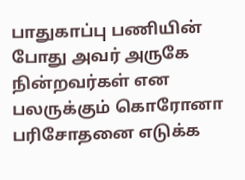பாதுகாப்பு பணியின் போது அவர் அருகே நின்றவர்கள் என பலருக்கும் கொரோனா பரிசோதனை எடுக்க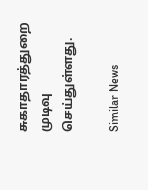சுகாதாரத்துறை முடிவு செய்துள்ளது.

Similar News